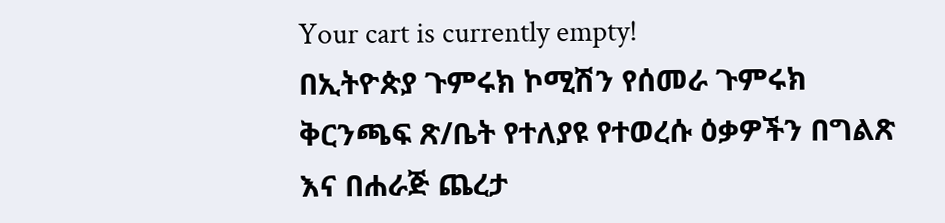Your cart is currently empty!
በኢትዮጵያ ጉምሩክ ኮሚሽን የሰመራ ጉምሩክ ቅርንጫፍ ጽ/ቤት የተለያዩ የተወረሱ ዕቃዎችን በግልጽ እና በሐራጅ ጨረታ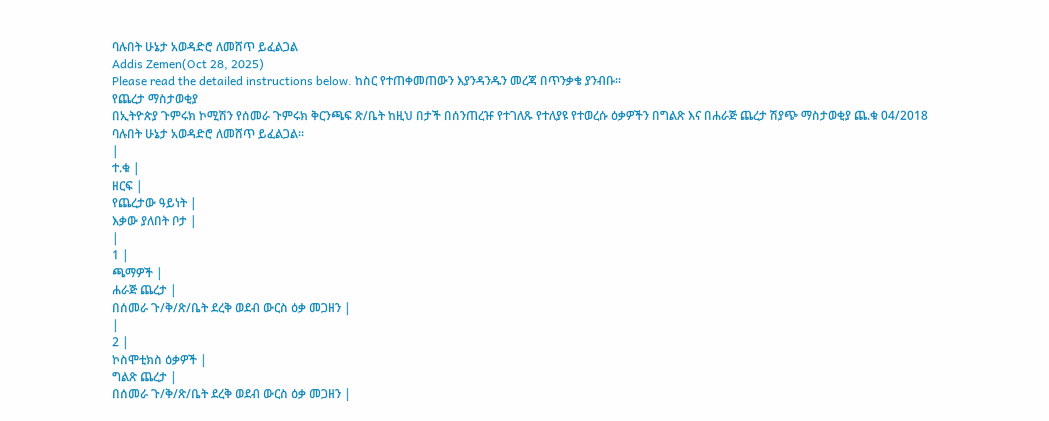ባሉበት ሁኔታ አወዳድሮ ለመሸጥ ይፈልጋል
Addis Zemen(Oct 28, 2025)
Please read the detailed instructions below. ከስር የተጠቀመጠውን እያንዳንዱን መረጃ በጥንቃቄ ያንብቡ።
የጨረታ ማስታወቂያ
በኢትዮጵያ ጉምሩክ ኮሚሽን የሰመራ ጉምሩክ ቅርንጫፍ ጽ/ቤት ከዚህ በታች በሰንጠረዡ የተገለጹ የተለያዩ የተወረሱ ዕቃዎችን በግልጽ እና በሐራጅ ጨረታ ሽያጭ ማስታወቂያ ጨ.ቁ 04/2018 ባሉበት ሁኔታ አወዳድሮ ለመሸጥ ይፈልጋል።
|
ተ.ቁ |
ዘርፍ |
የጨረታው ዓይነት |
እቃው ያለበት ቦታ |
|
1 |
ጫማዎች |
ሐራጅ ጨረታ |
በሰመራ ጉ/ቅ/ጽ/ቤት ደረቅ ወደብ ውርስ ዕቃ መጋዘን |
|
2 |
ኮስሞቲክስ ዕቃዎች |
ግልጽ ጨረታ |
በሰመራ ጉ/ቅ/ጽ/ቤት ደረቅ ወደብ ውርስ ዕቃ መጋዘን |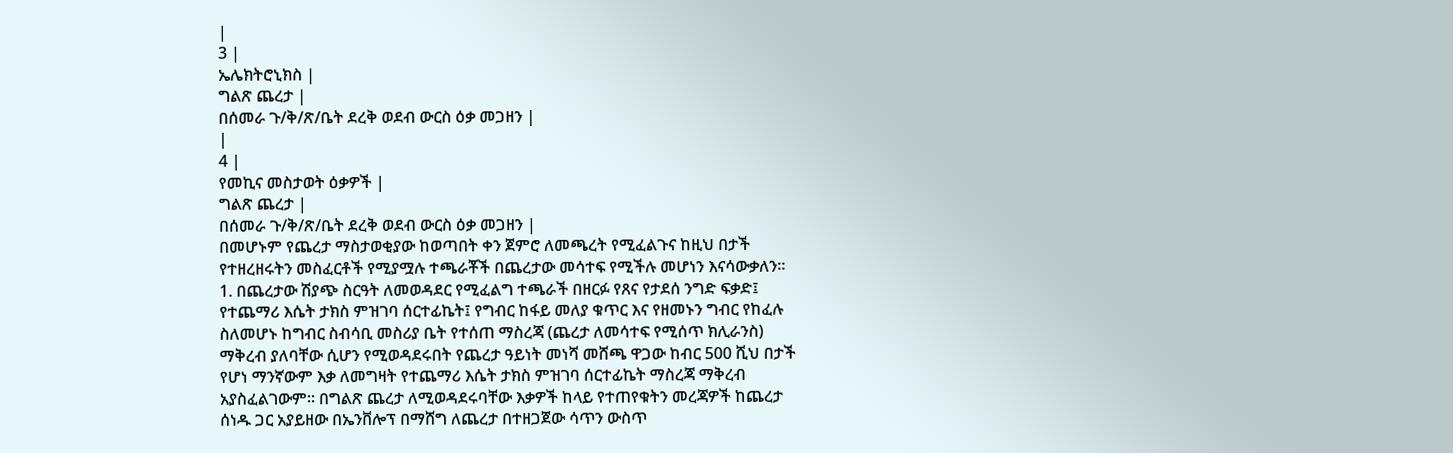|
3 |
ኤሌክትሮኒክስ |
ግልጽ ጨረታ |
በሰመራ ጉ/ቅ/ጽ/ቤት ደረቅ ወደብ ውርስ ዕቃ መጋዘን |
|
4 |
የመኪና መስታወት ዕቃዎች |
ግልጽ ጨረታ |
በሰመራ ጉ/ቅ/ጽ/ቤት ደረቅ ወደብ ውርስ ዕቃ መጋዘን |
በመሆኑም የጨረታ ማስታወቂያው ከወጣበት ቀን ጀምሮ ለመጫረት የሚፈልጉና ከዚህ በታች የተዘረዘሩትን መስፈርቶች የሚያሟሉ ተጫራቾች በጨረታው መሳተፍ የሚችሉ መሆነን እናሳውቃለን።
1. በጨረታው ሽያጭ ስርዓት ለመወዳደር የሚፈልግ ተጫራች በዘርፉ የጸና የታደሰ ንግድ ፍቃድ፤ የተጨማሪ እሴት ታክስ ምዝገባ ሰርተፊኬት፤ የግብር ከፋይ መለያ ቁጥር እና የዘመኑን ግብር የከፈሉ ስለመሆኑ ከግብር ስብሳቢ መስሪያ ቤት የተሰጠ ማስረጃ (ጨረታ ለመሳተፍ የሚሰጥ ክሊራንስ) ማቅረብ ያለባቸው ሲሆን የሚወዳደሩበት የጨረታ ዓይነት መነሻ መሸጫ ዋጋው ከብር 500 ሺህ በታች የሆነ ማንኛውም እቃ ለመግዛት የተጨማሪ እሴት ታክስ ምዝገባ ሰርተፊኬት ማስረጃ ማቅረብ አያስፈልገውም። በግልጽ ጨረታ ለሚወዳደሩባቸው እቃዎች ከላይ የተጠየቁትን መረጃዎች ከጨረታ ሰነዱ ጋር አያይዘው በኤንቨሎፕ በማሸግ ለጨረታ በተዘጋጀው ሳጥን ውስጥ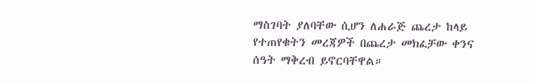ማስገባት ያለባቸው ሲሆን ለሐራጅ ጨረታ ከላይ የተጠየቁትን መረጃዎች በጨረታ መክፈቻው ቀንና ሰዓት ማቅረብ ይኖርባቸዋል።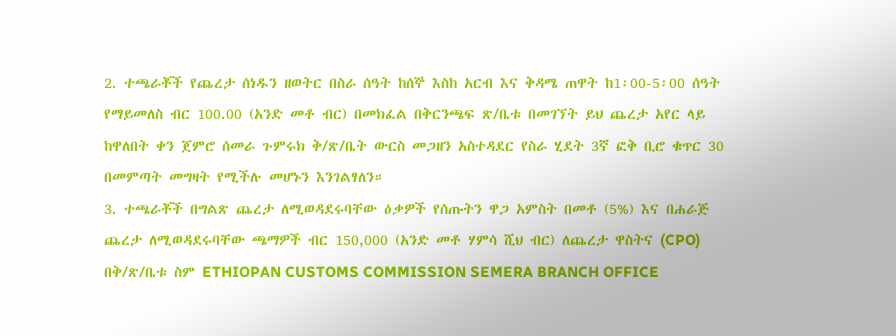2. ተጫራቾች የጨረታ ሰነዱን ዘወትር በስራ ሰዓት ከሰኞ እስከ አርብ እና ቅዳሜ ጠዋት ከ1፡00-5፡00 ሰዓት የማይመለስ ብር 100.00 (አንድ መቶ ብር) በመክፈል በቅርንጫፍ ጽ/ቤቱ በመገኘት ይህ ጨረታ አየር ላይ ከዋለበት ቀን ጀምሮ ሰመራ ጉምሩክ ቅ/ጽ/ቤት ውርስ መጋዘን አስተዳደር የስራ ሂደት 3ኛ ፎቅ ቢሮ ቁጥር 30 በመምጣት መግዛት የሚችሉ መሆኑን እንገልፃለን።
3. ተጫራቾች በግልጽ ጨረታ ለሚወዳደሩባቸው ዕቃዎች የሰጡትን ዋጋ አምስት በመቶ (5%) እና በሐራጅ ጨረታ ለሚወዳደሩባቸው ጫማዎች ብር 150,000 (አንድ መቶ ሃምሳ ሺህ ብር) ለጨረታ ዋስትና (CPO) በቅ/ጽ/ቤቱ ስም ETHIOPAN CUSTOMS COMMISSION SEMERA BRANCH OFFICE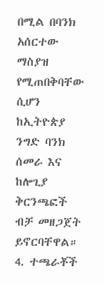በሚል በባንክ አሰርተው ማስያዝ የሚጠበቅባቸው ሲሆን ከኢትዮጵያ ንግድ ባንክ ሰመራ እና ከሎጊያ ቅርንጫፎች ብቻ መዘጋጀት ይኖርባቸዋል።
4. ተጫራቾች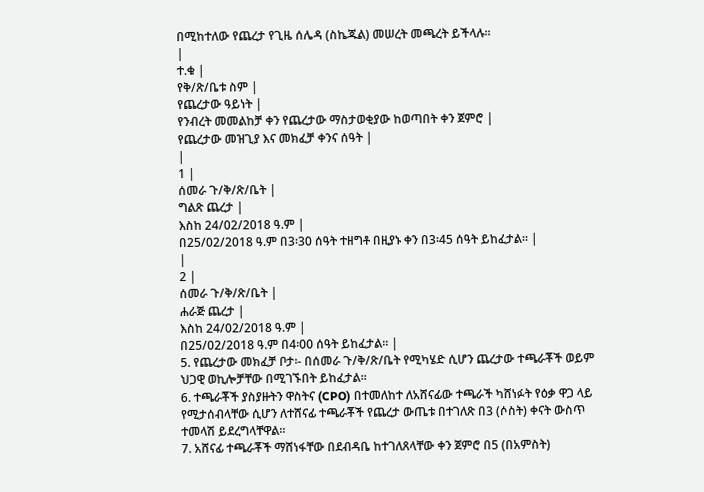በሚከተለው የጨረታ የጊዜ ሰሌዳ (ስኬጁል) መሠረት መጫረት ይችላሉ።
|
ተ.ቁ |
የቅ/ጽ/ቤቱ ስም |
የጨረታው ዓይነት |
የንብረት መመልከቻ ቀን የጨረታው ማስታወቂያው ከወጣበት ቀን ጀምሮ |
የጨረታው መዝጊያ እና መክፈቻ ቀንና ሰዓት |
|
1 |
ሰመራ ጉ/ቅ/ጽ/ቤት |
ግልጽ ጨረታ |
እስከ 24/02/2018 ዓ.ም |
በ25/02/2018 ዓ.ም በ3፡30 ሰዓት ተዘግቶ በዚያኑ ቀን በ3፡45 ሰዓት ይከፈታል። |
|
2 |
ሰመራ ጉ/ቅ/ጽ/ቤት |
ሐራጅ ጨረታ |
እስከ 24/02/2018 ዓ.ም |
በ25/02/2018 ዓ.ም በ4፡00 ሰዓት ይከፈታል። |
5. የጨረታው መክፈቻ ቦታ፡- በሰመራ ጉ/ቅ/ጽ/ቤት የሚካሄድ ሲሆን ጨረታው ተጫራቾች ወይም ህጋዊ ወኪሎቻቸው በሚገኙበት ይከፈታል።
6. ተጫራቾች ያስያዙትን ዋስትና (CPO) በተመለከተ ለአሸናፊው ተጫራች ካሸነፉት የዕቃ ዋጋ ላይ የሚታሰብላቸው ሲሆን ለተሸናፊ ተጫራቾች የጨረታ ውጤቱ በተገለጽ በ3 (ሶስት) ቀናት ውስጥ ተመላሽ ይደረግላቸዋል።
7. አሸናፊ ተጫራቾች ማሸነፋቸው በደብዳቤ ከተገለጸላቸው ቀን ጀምሮ በ5 (በአምስት)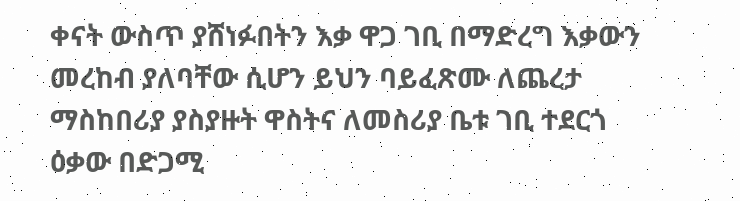ቀናት ውስጥ ያሸነፉበትን እቃ ዋጋ ገቢ በማድረግ እቃውን መረከብ ያለባቸው ሲሆን ይህን ባይፈጽሙ ለጨረታ ማስከበሪያ ያስያዙት ዋስትና ለመስሪያ ቤቱ ገቢ ተደርጎ ዕቃው በድጋሚ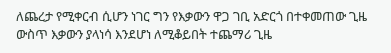ለጨረታ የሚቀርብ ሲሆን ነገር ግን የእቃውን ዋጋ ገቢ አድርጎ በተቀመጠው ጊዜ ውስጥ እቃውን ያላነሳ እንደሆነ ለሚቆይበት ተጨማሪ ጊዜ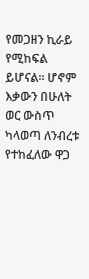የመጋዘን ኪራይ የሚከፍል ይሆናል። ሆኖም እቃውን በሁለት ወር ውስጥ ካላወጣ ለንብረቱ የተከፈለው ዋጋ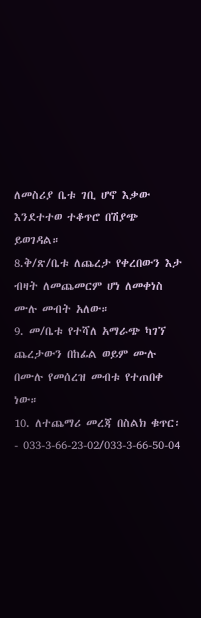ለመስሪያ ቤቱ ገቢ ሆኖ እቃው እንደተተወ ተቆጥሮ በሽያጭ ይወገዳል።
8.ቅ/ጽ/ቤቱ ለጨረታ የቀረበውን እታ ብዛት ለመጨመርም ሆነ ለመቀነስ ሙሉ መብት አለው።
9. መ/ቤቱ የተሻለ አማራጭ ካገኘ ጨረታውን በከፊል ወይም ሙሉ በሙሉ የመሰረዝ መብቱ የተጠበቀ ነው።
10. ለተጨማሪ መረጃ በስልክ ቁጥር፡- 033-3-66-23-02/033-3-66-50-04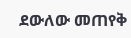ደውለው መጠየቅ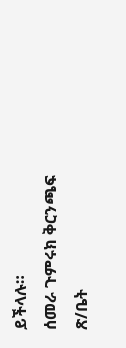ይችላሉ።
ሰመራ ጉምሩክ ቅርንጫፍ ጽ/ቤት